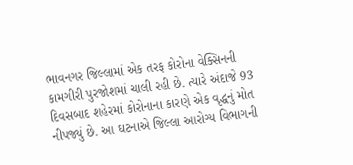ભાવનગર જિલ્લામાં એક તરફ કોરોના વેક્સિનની કામગીરી પુરજોશમાં ચાલી રહી છે. ત્યારે અંદાજે 93 દિવસબાદ શહેરમાં કોરોનાના કારણે એક વૃદ્ધનું મોત નીપજ્યું છે. આ ઘટનાએ જિલ્લા આરોગ્ય વિભાગની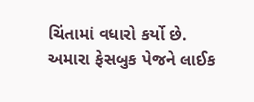ચિંતામાં વધારો કર્યો છે.
અમારા ફેસબુક પેજને લાઈક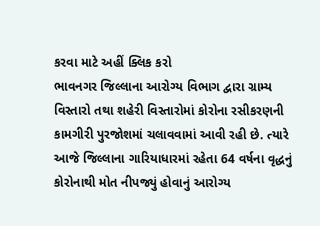કરવા માટે અહીં ક્લિક કરો
ભાવનગર જિલ્લાના આરોગ્ય વિભાગ દ્વારા ગ્રામ્ય વિસ્તારો તથા શહેરી વિસ્તારોમાં કોરોના રસીકરણની કામગીરી પુરજોશમાં ચલાવવામાં આવી રહી છે. ત્યારે આજે જિલ્લાના ગારિયાધારમાં રહેતા 64 વર્ષના વૃદ્ધનું કોરોનાથી મોત નીપજ્યું હોવાનું આરોગ્ય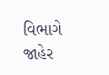વિભાગે જાહેર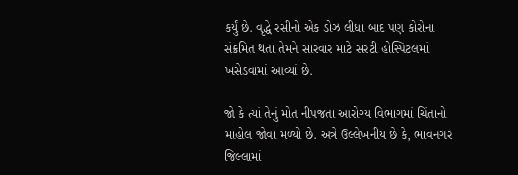કર્યું છે. વૃદ્ધે રસીનો એક ડોઝ લીધા બાદ પણ કોરોના સંક્રમિત થતા તેમને સારવાર માટે સરટી હોસ્પિટલમાં ખસેડવામાં આવ્યાં છે.

જો કે ત્યાં તેનું મોત નીપજતા આરોગ્ય વિભાગમાં ચિંતાનો માહોલ જોવા મળ્યો છે. અત્રે ઉલ્લેખનીય છે કે, ભાવનગર જિલ્લામાં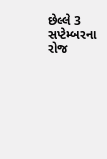છેલ્લે 3 સપ્ટેમ્બરના રોજ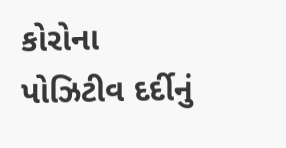કોરોના પોઝિટીવ દર્દીનું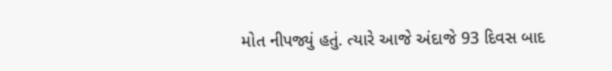મોત નીપજ્યું હતું. ત્યારે આજે અંદાજે 93 દિવસ બાદ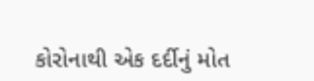કોરોનાથી એક દર્દીનું મોત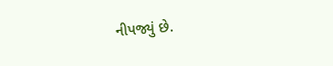નીપજ્યું છે.